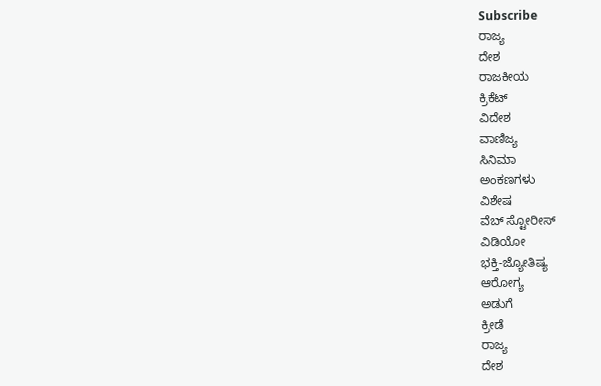Subscribe
ರಾಜ್ಯ
ದೇಶ
ರಾಜಕೀಯ
ಕ್ರಿಕೆಟ್
ವಿದೇಶ
ವಾಣಿಜ್ಯ
ಸಿನಿಮಾ
ಅಂಕಣಗಳು
ವಿಶೇಷ
ವೆಬ್ ಸ್ಟೋರೀಸ್
ವಿಡಿಯೋ
ಭಕ್ತಿ-ಜ್ಯೋತಿಷ್ಯ
ಆರೋಗ್ಯ
ಅಡುಗೆ
ಕ್ರೀಡೆ
ರಾಜ್ಯ
ದೇಶ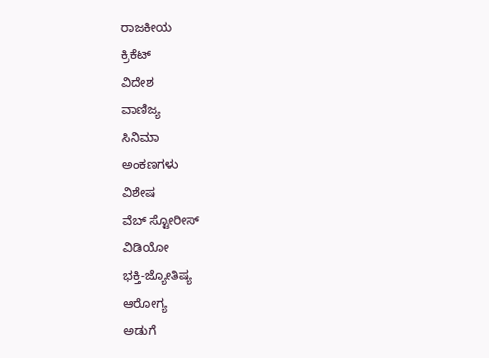ರಾಜಕೀಯ
ಕ್ರಿಕೆಟ್
ವಿದೇಶ
ವಾಣಿಜ್ಯ
ಸಿನಿಮಾ
ಅಂಕಣಗಳು
ವಿಶೇಷ
ವೆಬ್ ಸ್ಟೋರೀಸ್
ವಿಡಿಯೋ
ಭಕ್ತಿ-ಜ್ಯೋತಿಷ್ಯ
ಆರೋಗ್ಯ
ಅಡುಗೆ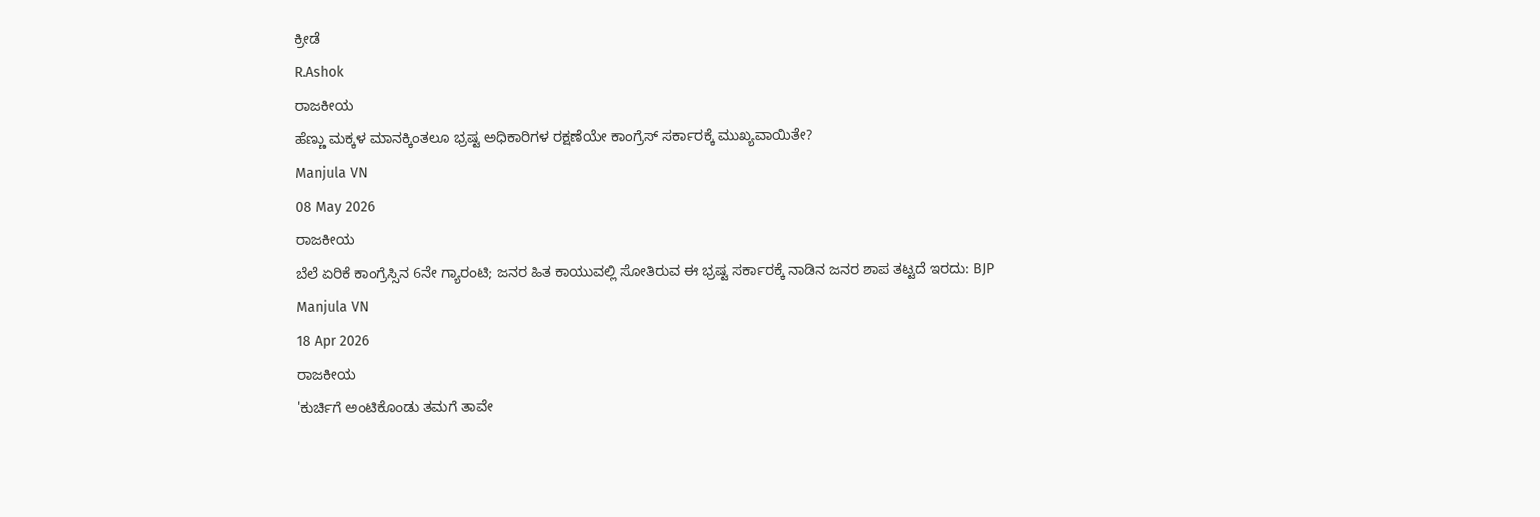ಕ್ರೀಡೆ
R.Ashok
ರಾಜಕೀಯ
ಹೆಣ್ಣು ಮಕ್ಕಳ ಮಾನಕ್ಕಿಂತಲೂ ಭ್ರಷ್ಟ ಅಧಿಕಾರಿಗಳ ರಕ್ಷಣೆಯೇ ಕಾಂಗ್ರೆಸ್ ಸರ್ಕಾರಕ್ಕೆ ಮುಖ್ಯವಾಯಿತೇ?
Manjula VN
08 May 2026
ರಾಜಕೀಯ
ಬೆಲೆ ಏರಿಕೆ ಕಾಂಗ್ರೆಸ್ಸಿನ 6ನೇ ಗ್ಯಾರಂಟಿ; ಜನರ ಹಿತ ಕಾಯುವಲ್ಲಿ ಸೋತಿರುವ ಈ ಭ್ರಷ್ಟ ಸರ್ಕಾರಕ್ಕೆ ನಾಡಿನ ಜನರ ಶಾಪ ತಟ್ಟದೆ ಇರದು: BJP
Manjula VN
18 Apr 2026
ರಾಜಕೀಯ
'ಕುರ್ಚಿಗೆ ಅಂಟಿಕೊಂಡು ತಮಗೆ ತಾವೇ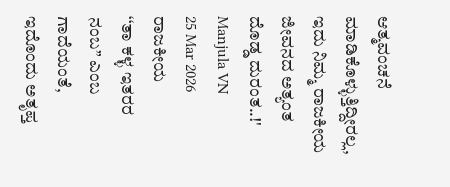ಆತ್ಮವಂಚನೆ ಮಾಡಿಕೊಳ್ಳುತ್ತಿದ್ದೀರಲ್ಲ, ಇದು ನಿಮ್ಮ ರಾಜಕೀಯ ಜೀವನದ ಅತ್ಯಂತ ದೊಡ್ಡ ದುರಂತ..!'
Manjula VN
25 Mar 2026
ರಾಜಕೀಯ
‘‘ತಾ ಕಳ್ಳ ಇತರರ ನಂಬ’’ ಎಂಬ ಗಾದೆಯಂತೆ, ಇದೊಂದು ಅತೃಪ್ತ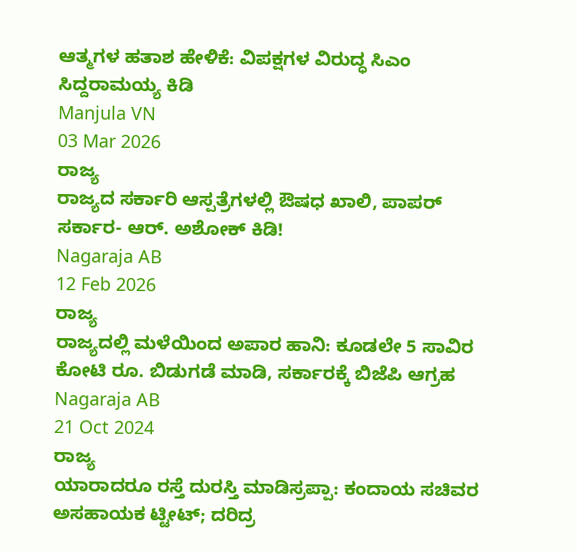ಆತ್ಮಗಳ ಹತಾಶ ಹೇಳಿಕೆ: ವಿಪಕ್ಷಗಳ ವಿರುದ್ಧ ಸಿಎಂ ಸಿದ್ದರಾಮಯ್ಯ ಕಿಡಿ
Manjula VN
03 Mar 2026
ರಾಜ್ಯ
ರಾಜ್ಯದ ಸರ್ಕಾರಿ ಆಸ್ಪತ್ರೆಗಳಲ್ಲಿ ಔಷಧ ಖಾಲಿ, ಪಾಪರ್ ಸರ್ಕಾರ- ಆರ್. ಅಶೋಕ್ ಕಿಡಿ!
Nagaraja AB
12 Feb 2026
ರಾಜ್ಯ
ರಾಜ್ಯದಲ್ಲಿ ಮಳೆಯಿಂದ ಅಪಾರ ಹಾನಿ: ಕೂಡಲೇ 5 ಸಾವಿರ ಕೋಟಿ ರೂ. ಬಿಡುಗಡೆ ಮಾಡಿ, ಸರ್ಕಾರಕ್ಕೆ ಬಿಜೆಪಿ ಆಗ್ರಹ
Nagaraja AB
21 Oct 2024
ರಾಜ್ಯ
ಯಾರಾದರೂ ರಸ್ತೆ ದುರಸ್ತಿ ಮಾಡಿಸ್ರಪ್ಪಾ: ಕಂದಾಯ ಸಚಿವರ ಅಸಹಾಯಕ ಟ್ಟೀಟ್; ದರಿದ್ರ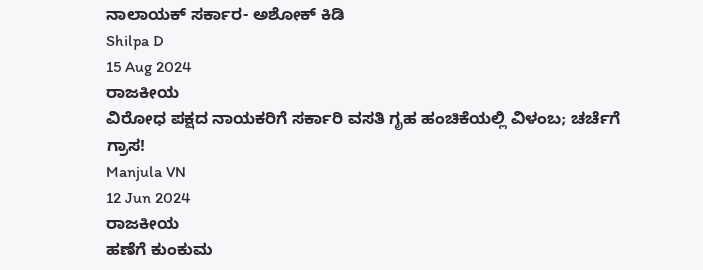ನಾಲಾಯಕ್ ಸರ್ಕಾರ- ಅಶೋಕ್ ಕಿಡಿ
Shilpa D
15 Aug 2024
ರಾಜಕೀಯ
ವಿರೋಧ ಪಕ್ಷದ ನಾಯಕರಿಗೆ ಸರ್ಕಾರಿ ವಸತಿ ಗೃಹ ಹಂಚಿಕೆಯಲ್ಲಿ ವಿಳಂಬ; ಚರ್ಚೆಗೆ ಗ್ರಾಸ!
Manjula VN
12 Jun 2024
ರಾಜಕೀಯ
ಹಣೆಗೆ ಕುಂಕುಮ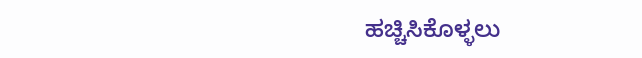ಹಚ್ಚಿಸಿಕೊಳ್ಳಲು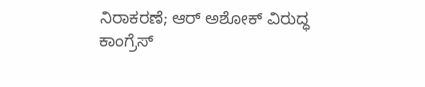ನಿರಾಕರಣೆ; ಆರ್ ಅಶೋಕ್ ವಿರುದ್ಧ ಕಾಂಗ್ರೆಸ್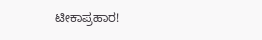ಟೀಕಾಪ್ರಹಾರ!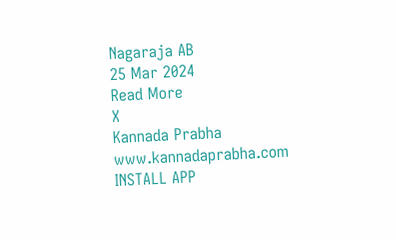Nagaraja AB
25 Mar 2024
Read More
X
Kannada Prabha
www.kannadaprabha.com
INSTALL APP